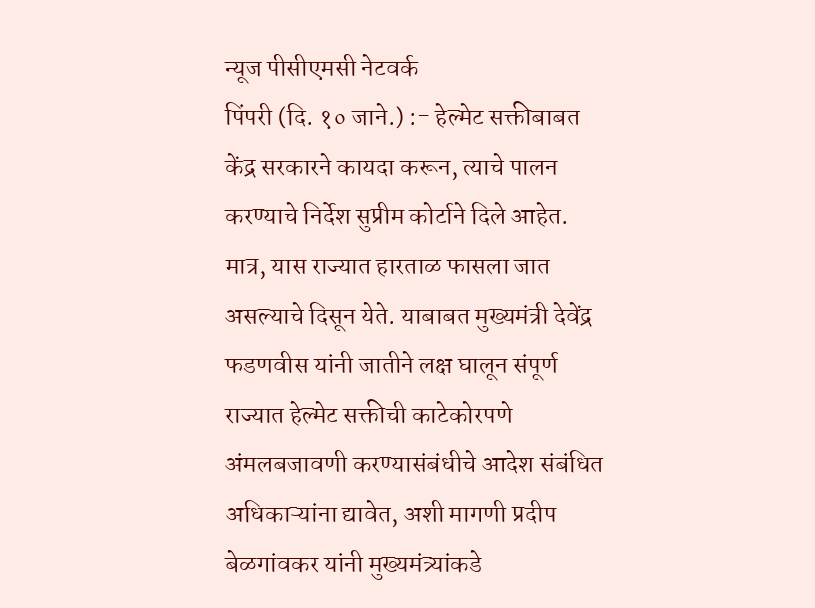न्यूज पीसीएमसी नेटवर्क
पिंपरी (दि. १० जाने.) :- हेल्मेट सक्तीबाबत केंद्र सरकारने कायदा करून, त्याचे पालन करण्याचे निर्देश सुप्रीम कोर्टाने दिले आहेत. मात्र, यास राज्यात हारताळ फासला जात असल्याचे दिसून येते. याबाबत मुख्यमंत्री देवेंद्र फडणवीस यांनी जातीने लक्ष घालून संपूर्ण राज्यात हेल्मेट सक्तीची काटेकोरपणे अंमलबजावणी करण्यासंबंधीचे आदेश संबंधित अधिकाऱ्यांना द्यावेत, अशी मागणी प्रदीप बेळगांवकर यांनी मुख्यमंत्र्यांकडे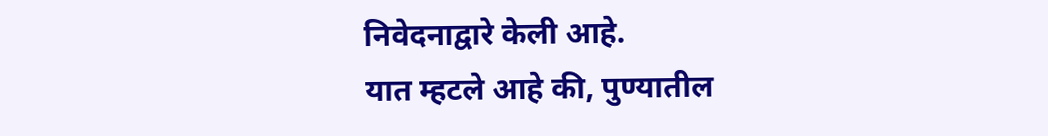निवेदनाद्वारे केली आहे.
यात म्हटले आहे की, पुण्यातील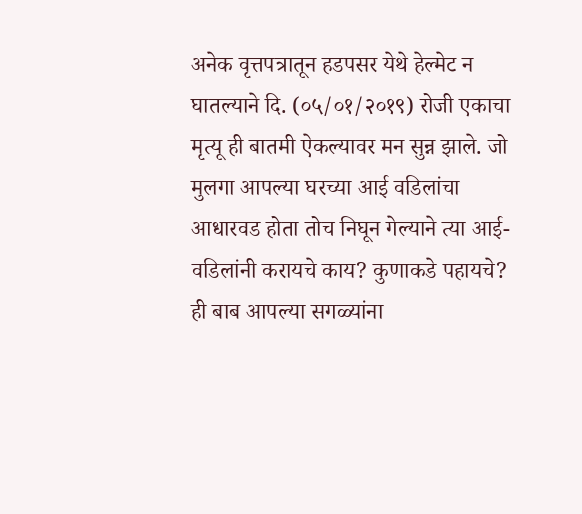अनेक वृत्तपत्रातून हडपसर येथे हेल्मेट न घातल्याने दि. (०५/०१/२०१९) रोजी एकाचा मृत्यू ही बातमी ऐकल्यावर मन सुन्न झाले. जो मुलगा आपल्या घरच्या आई वडिलांचा आधारवड होता तोच निघून गेल्याने त्या आई-वडिलांनी करायचे काय? कुणाकडे पहायचे? ही बाब आपल्या सगळ्यांना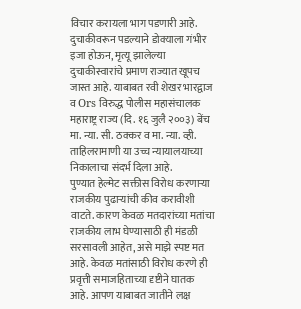विचार करायला भाग पडणारी आहे. दुचाकीवरून पडल्याने डोक्याला गंभीर इजा होऊन, मृत्यू झालेल्या दुचाकीस्वारांचे प्रमाण राज्यात खूपच जास्त आहे. याबाबत रवी शेखर भारद्वाज व Ors विरुद्ध पोलीस महासंचालक महाराष्ट्र राज्य (दि. १६ जुलै २००३) बेंच मा. न्या. सी. ठक्कर व मा. न्या. व्ही. ताहिलरामाणी या उच्च न्यायालयाच्या निकालाचा संदर्भ दिला आहे.
पुण्यात हेल्मेट सक्तीस विरोध करणाऱ्या राजकीय पुढाऱ्यांची कीव करावीशी वाटते. कारण केवळ मतदारांच्या मतांचा राजकीय लाभ घेण्यासाठी ही मंडळी सरसावली आहेत, असे माझे स्पष्ट मत आहे. केवळ मतांसाठी विरोध करणे ही प्रवृत्ती समाजहिताच्या दृष्टीने घातक आहे. आपण याबाबत जातीने लक्ष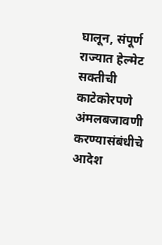घालून, संपूर्ण राज्यात हेल्मेट सक्तीची काटेकोरपणे अंमलबजावणी करण्यासंबंधीचे आदेश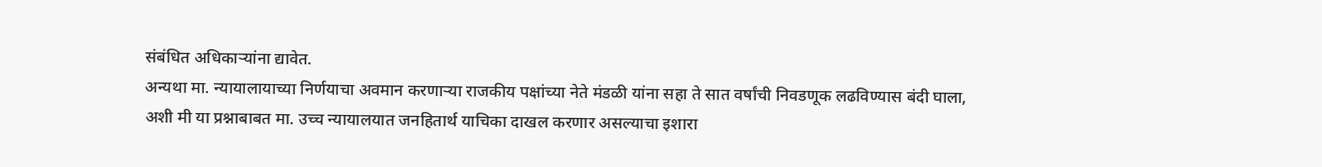संबंधित अधिकाऱ्यांना द्यावेत.
अन्यथा मा. न्यायालायाच्या निर्णयाचा अवमान करणाऱ्या राजकीय पक्षांच्या नेते मंडळी यांना सहा ते सात वर्षांची निवडणूक लढविण्यास बंदी घाला, अशी मी या प्रश्नाबाबत मा. उच्च न्यायालयात जनहितार्थ याचिका दाखल करणार असल्याचा इशारा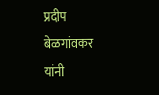प्रदीप बेळगांवकर यांनी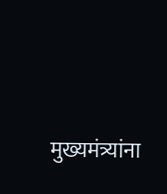मुख्यमंत्र्यांना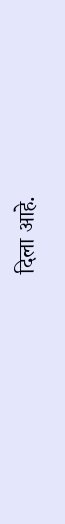दिला आहे.